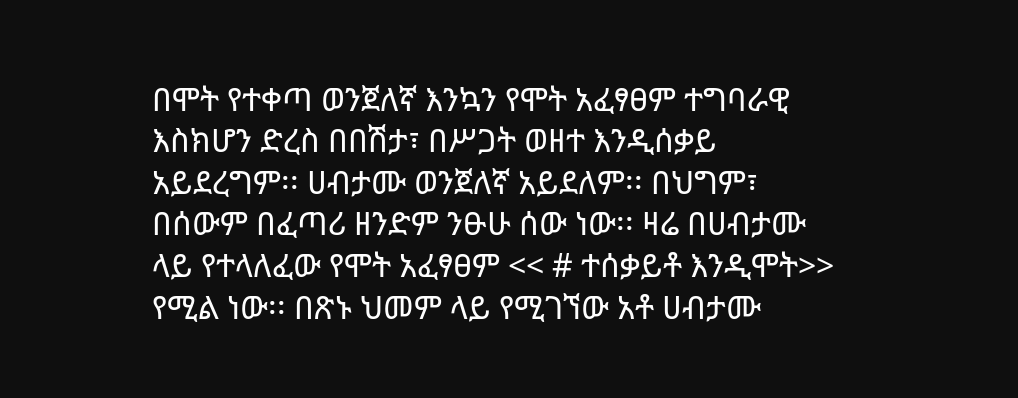በሞት የተቀጣ ወንጀለኛ እንኳን የሞት አፈፃፀም ተግባራዊ እስክሆን ድረስ በበሽታ፣ በሥጋት ወዘተ እንዲሰቃይ አይደረግም፡፡ ሀብታሙ ወንጀለኛ አይደለም፡፡ በህግም፣ በሰውም በፈጣሪ ዘንድም ንፁሁ ሰው ነው፡፡ ዛሬ በሀብታሙ ላይ የተላለፈው የሞት አፈፃፀም << # ተሰቃይቶ እንዲሞት>> የሚል ነው፡፡ በጽኑ ህመም ላይ የሚገኘው አቶ ሀብታሙ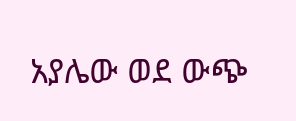አያሌው ወደ ውጭ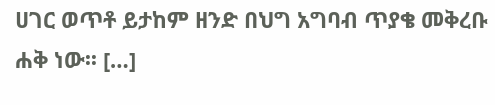ሀገር ወጥቶ ይታከም ዘንድ በህግ አግባብ ጥያቄ መቅረቡ ሐቅ ነው፡፡ […]